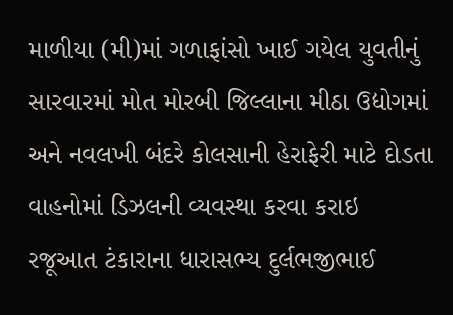માળીયા (મી)માં ગળાફાંસો ખાઈ ગયેલ યુવતીનું સારવારમાં મોત મોરબી જિલ્લાના મીઠા ઉદ્યોગમાં અને નવલખી બંદરે કોલસાની હેરાફેરી માટે દોડતા વાહનોમાં ડિઝલની વ્યવસ્થા કરવા કરાઇ રજૂઆત ટંકારાના ધારાસભ્ય દુર્લભજીભાઈ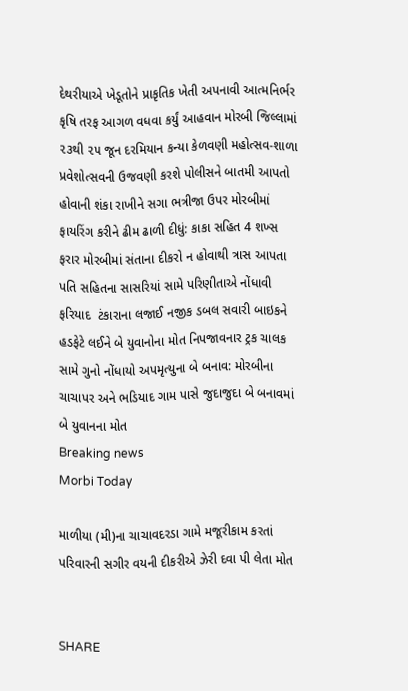દેથરીયાએ ખેડૂતોને પ્રાકૃતિક ખેતી અપનાવી આત્મનિર્ભર કૃષિ તરફ આગળ વધવા કર્યું આહવાન મોરબી જિલ્લામાં ૨૩થી ૨૫ જૂન દરમિયાન કન્યા કેળવણી મહોત્સવ-શાળા પ્રવેશોત્સવની ઉજવણી કરશે પોલીસને બાતમી આપતો હોવાની શંકા રાખીને સગા ભત્રીજા ઉપર મોરબીમાં ફાયરિંગ કરીને ઢીમ ઢાળી દીધું: કાકા સહિત 4 શખ્સ ફરાર મોરબીમાં સંતાના દીકરો ન હોવાથી ત્રાસ આપતા પતિ સહિતના સાસરિયાં સામે પરિણીતાએ નોંધાવી ફરિયાદ  ટંકારાના લજાઈ નજીક ડબલ સવારી બાઇકને હડફેટે લઈને બે યુવાનોના મોત નિપજાવનાર ટ્રક ચાલક સામે ગુનો નોંધાયો અપમૃત્યુના બે બનાવ: મોરબીના ચાચાપર અને ભડિયાદ ગામ પાસે જુદાજુદા બે બનાવમાં બે યુવાનના મોત
Breaking news
Morbi Today

માળીયા (મી)ના ચાચાવદરડા ગામે મજૂરીકામ કરતાં પરિવારની સગીર વયની દીકરીએ ઝેરી દવા પી લેતા મોત


SHARE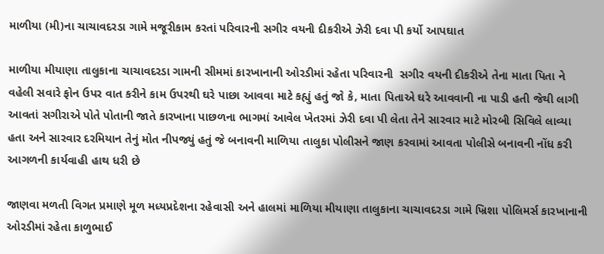માળીયા (મી)ના ચાચાવદરડા ગામે મજૂરીકામ કરતાં પરિવારની સગીર વયની દીકરીએ ઝેરી દવા પી કર્યો આપઘાત

માળીયા મીયાણા તાલુકાના ચાચાવદરડા ગામની સીમમાં કારખાનાની ઓરડીમાં રહેતા પરિવારની  સગીર વયની દીકરીએ તેના માતા પિતા ને વહેલી સવારે ફોન ઉપર વાત કરીને કામ ઉપરથી ઘરે પાછા આવવા માટે કહ્યું હતું જો કે, માતા પિતાએ ઘરે આવવાની ના પાડી હતી જેથી લાગી આવતાં સગીરાએ પોતે પોતાની જાતે કારખાના પાછળના ભાગમાં આવેલ ખેતરમાં ઝેરી દવા પી લેતા તેને સારવાર માટે મોરબી સિવિલે લાવ્યા હતા અને સારવાર દરમિયાન તેનું મોત નીપજ્યું હતું જે બનાવની માળિયા તાલુકા પોલીસને જાણ કરવામાં આવતા પોલીસે બનાવની નોંધ કરી આગળની કાર્યવાહી હાથ ધરી છે

જાણવા મળતી વિગત પ્રમાણે મૂળ મધ્યપ્રદેશના રહેવાસી અને હાલમાં માળિયા મીયાણા તાલુકાના ચાચાવદરડા ગામે ખ્રિશા પોલિમર્સ કારખાનાની ઓરડીમાં રહેતા કાળુભાઈ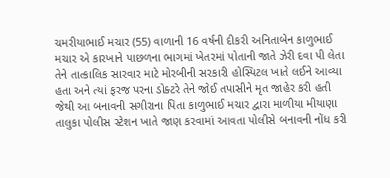ચમરીયાભાઈ મચાર (55) વાળાની 16 વર્ષની દીકરી અનિતાબેન કાળુભાઈ મચાર એ કારખાને પાછળના ભાગમાં ખેતરમાં પોતાની જાતે ઝેરી દવા પી લેતા તેને તાત્કાલિક સારવાર માટે મોરબીની સરકારી હોસ્પિટલ ખાતે લઈને આવ્યા હતા અને ત્યાં ફરજ પરના ડોક્ટરે તેને જોઈ તપાસીને મૃત જાહેર કરી હતી જેથી આ બનાવની સગીરાના પિતા કાળુભાઈ મચાર દ્વારા માળીયા મીયાણા તાલુકા પોલીસ સ્ટેશન ખાતે જાણ કરવામાં આવતા પોલીસે બનાવની નોંધ કરી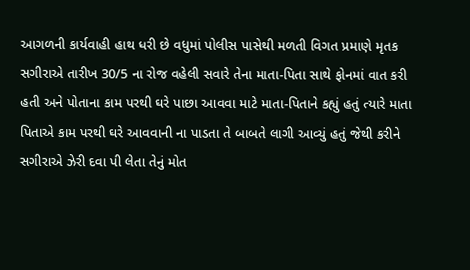આગળની કાર્યવાહી હાથ ધરી છે વધુમાં પોલીસ પાસેથી મળતી વિગત પ્રમાણે મૃતક સગીરાએ તારીખ 30/5 ના રોજ વહેલી સવારે તેના માતા-પિતા સાથે ફોનમાં વાત કરી હતી અને પોતાના કામ પરથી ઘરે પાછા આવવા માટે માતા-પિતાને કહ્યું હતું ત્યારે માતા પિતાએ કામ પરથી ઘરે આવવાની ના પાડતા તે બાબતે લાગી આવ્યું હતું જેથી કરીને સગીરાએ ઝેરી દવા પી લેતા તેનું મોત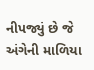નીપજ્યું છે જે અંગેની માળિયા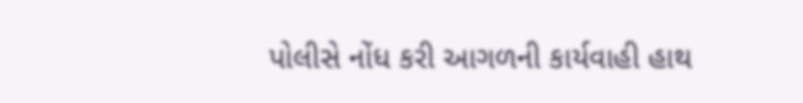પોલીસે નોંધ કરી આગળની કાર્યવાહી હાથ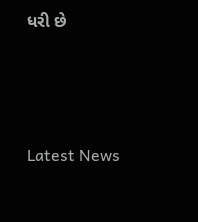ધરી છે






Latest News